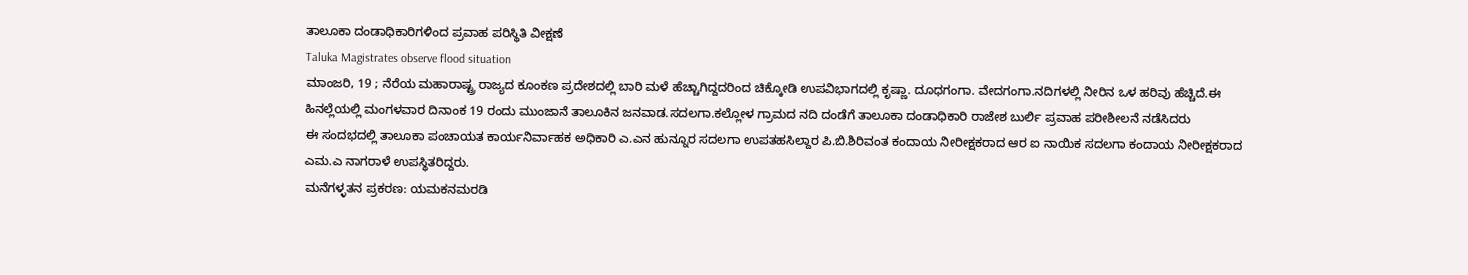ತಾಲೂಕಾ ದಂಡಾಧಿಕಾರಿಗಳಿಂದ ಪ್ರವಾಹ ಪರಿಸ್ಥಿತಿ ವೀಕ್ಷಣೆ
Taluka Magistrates observe flood situation
ಮಾಂಜರಿ, 19 ; ನೆರೆಯ ಮಹಾರಾಷ್ಟ್ರ ರಾಜ್ಯದ ಕೂಂಕಣ ಪ್ರದೇಶದಲ್ಲಿ ಬಾರಿ ಮಳೆ ಹೆಚ್ಚಾಗಿದ್ದದರಿಂದ ಚಿಕ್ಕೋಡಿ ಉಪವಿಭಾಗದಲ್ಲಿ ಕೃಷ್ಣಾ. ದೂಧಗಂಗಾ. ವೇದಗಂಗಾ.ನದಿಗಳಲ್ಲಿ ನೀರಿನ ಒಳ ಹರಿವು ಹೆಚ್ಚಿದೆ.ಈ ಹಿನಲ್ಲೆಯಲ್ಲಿ ಮಂಗಳವಾರ ದಿನಾಂಕ 19 ರಂದು ಮುಂಜಾನೆ ತಾಲೂಕಿನ ಜನವಾಡ.ಸದಲಗಾ.ಕಲ್ಲೋಳ ಗ್ರಾಮದ ನದಿ ದಂಡೆಗೆ ತಾಲೂಕಾ ದಂಡಾಧಿಕಾರಿ ರಾಜೇಶ ಬುರ್ಲಿ ಪ್ರವಾಹ ಪರೀಶೀಲನೆ ನಡೆಸಿದರು
ಈ ಸಂದಭದಲ್ಲಿ ತಾಲೂಕಾ ಪಂಚಾಯತ ಕಾರ್ಯನಿರ್ವಾಹಕ ಅಧಿಕಾರಿ ಎ.ಎನ ಹುನ್ನೂರ ಸದಲಗಾ ಉಪತಹಸಿಲ್ದಾರ ಪಿ.ಬಿ.ಶಿರಿವಂತ ಕಂದಾಯ ನೀರೀಕ್ಷಕರಾದ ಆರ ಐ ನಾಯಿಕ ಸದಲಗಾ ಕಂದಾಯ ನೀರೀಕ್ಷಕರಾದ ಎಮ.ಎ ನಾಗರಾಳೆ ಉಪಸ್ಥಿತರಿದ್ದರು.
ಮನೆಗಳ್ಳತನ ಪ್ರಕರಣ: ಯಮಕನಮರಡಿ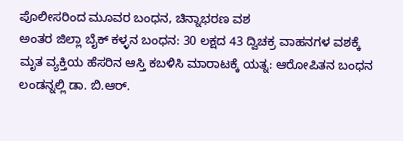ಪೊಲೀಸರಿಂದ ಮೂವರ ಬಂಧನ, ಚಿನ್ನಾಭರಣ ವಶ
ಅಂತರ ಜಿಲ್ಲಾ ಬೈಕ್ ಕಳ್ಳನ ಬಂಧನ: 30 ಲಕ್ಷದ 43 ದ್ವಿಚಕ್ರ ವಾಹನಗಳ ವಶಕ್ಕೆ
ಮೃತ ವ್ಯಕ್ತಿಯ ಹೆಸರಿನ ಆಸ್ತಿ ಕಬಳಿಸಿ ಮಾರಾಟಕ್ಕೆ ಯತ್ನ: ಆರೋಪಿತನ ಬಂಧನ
ಲಂಡನ್ನಲ್ಲಿ ಡಾ. ಬಿ.ಆರ್.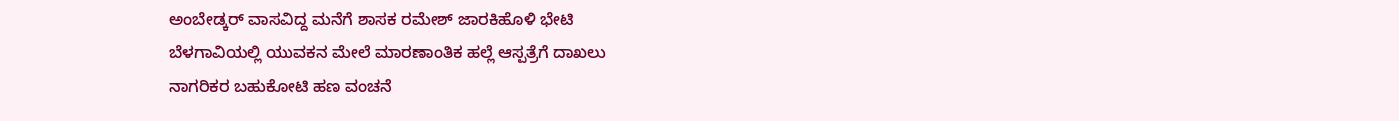ಅಂಬೇಡ್ಕರ್ ವಾಸವಿದ್ದ ಮನೆಗೆ ಶಾಸಕ ರಮೇಶ್ ಜಾರಕಿಹೊಳಿ ಭೇಟಿ
ಬೆಳಗಾವಿಯಲ್ಲಿ ಯುವಕನ ಮೇಲೆ ಮಾರಣಾಂತಿಕ ಹಲ್ಲೆ ಆಸ್ಪತ್ರೆಗೆ ದಾಖಲು
ನಾಗರಿಕರ ಬಹುಕೋಟಿ ಹಣ ವಂಚನೆ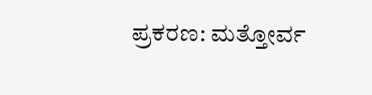ಪ್ರಕರಣ: ಮತ್ತೋರ್ವ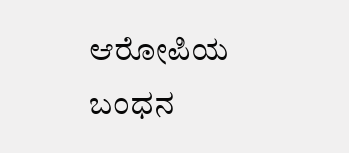ಆರೋಪಿಯ ಬಂಧನ